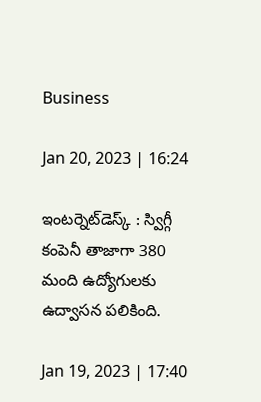Business

Jan 20, 2023 | 16:24

ఇంటర్నెట్‌డెస్క్‌ : స్విగ్గీ కంపెనీ తాజాగా 380 మంది ఉద్యోగులకు ఉద్వాసన పలికింది.

Jan 19, 2023 | 17:40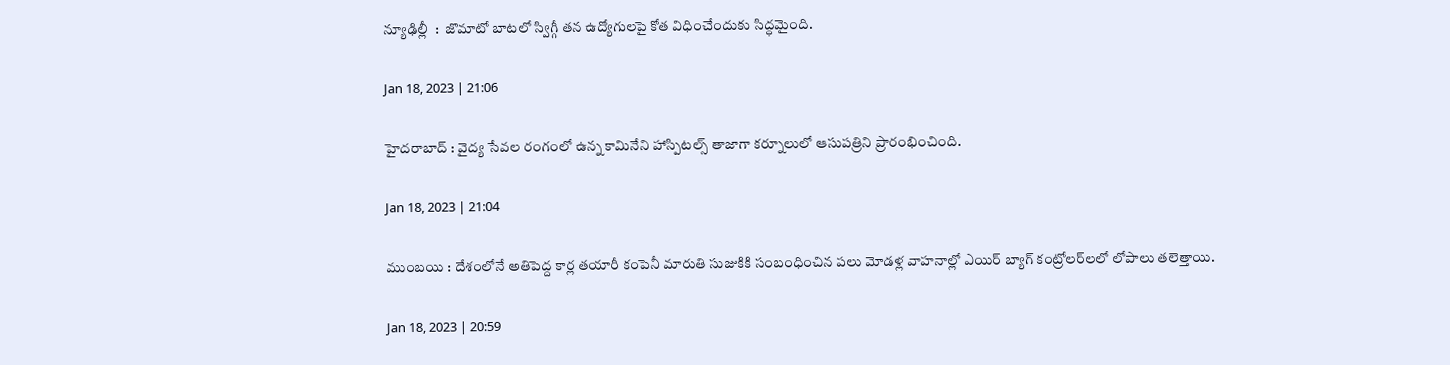న్యూఢిల్లీ  :  జొమాటో బాటలో స్విగ్గీ తన ఉద్యోగులపై కోత విధించేందుకు సిద్ధమైంది.

Jan 18, 2023 | 21:06

హైదరాబాద్‌ : వైద్య సేవల రంగంలో ఉన్న కామినేని హాస్పిటల్స్‌ తాజాగా కర్నూలులో ఆసుపత్రిని ప్రారంభించింది.

Jan 18, 2023 | 21:04

ముంబయి : దేశంలోనే అతిపెద్ద కార్ల తయారీ కంపెనీ మారుతి సుజుకికి సంబంధించిన పలు మోడళ్ల వాహనాల్లో ఎయిర్‌ బ్యాగ్‌ కంట్రోలర్‌లలో లోపాలు తలెత్తాయి.

Jan 18, 2023 | 20:59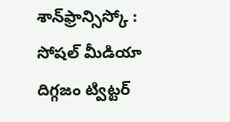శాన్‌ఫ్రాన్సిస్కో : సోషల్‌ మీడియా దిగ్గజం ట్విట్టర్‌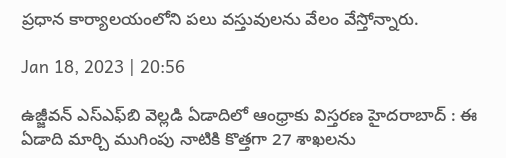ప్రధాన కార్యాలయంలోని పలు వస్తువులను వేలం వేస్తోన్నారు.

Jan 18, 2023 | 20:56

ఉజ్జీవన్‌ ఎస్‌ఎఫ్‌బి వెల్లడి ఏడాదిలో ఆంధ్రాకు విస్తరణ హైదరాబాద్‌ : ఈ ఏడాది మార్చి ముగింపు నాటికి కొత్తగా 27 శాఖలను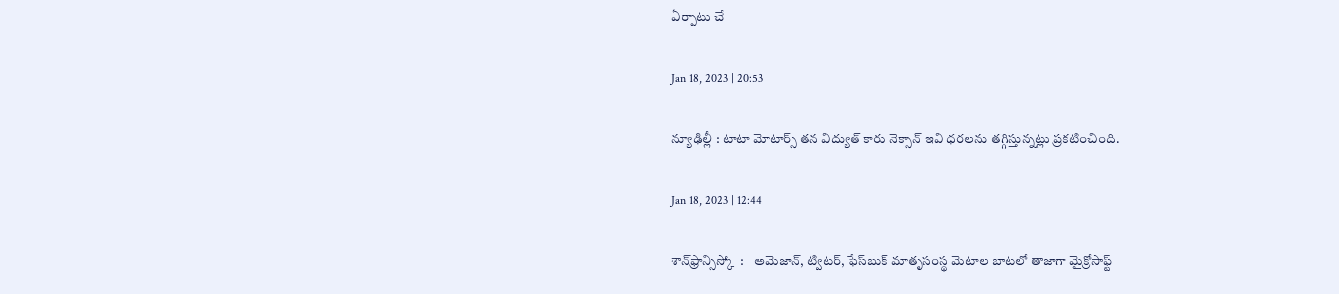ఏర్పాటు చే

Jan 18, 2023 | 20:53

న్యూఢిల్లీ : టాటా మోటార్స్‌ తన విద్యుత్‌ కారు నెక్సాన్‌ ఇవి ధరలను తగ్గిస్తున్నట్లు ప్రకటించింది.

Jan 18, 2023 | 12:44

శాన్‌ఫ్రాన్సిస్కో  :    అమెజాన్‌, ట్విటర్‌, ఫేస్‌బుక్‌ మాతృసంస్థ మెటాల బాటలో తాజాగా మైక్రోసాఫ్ట్‌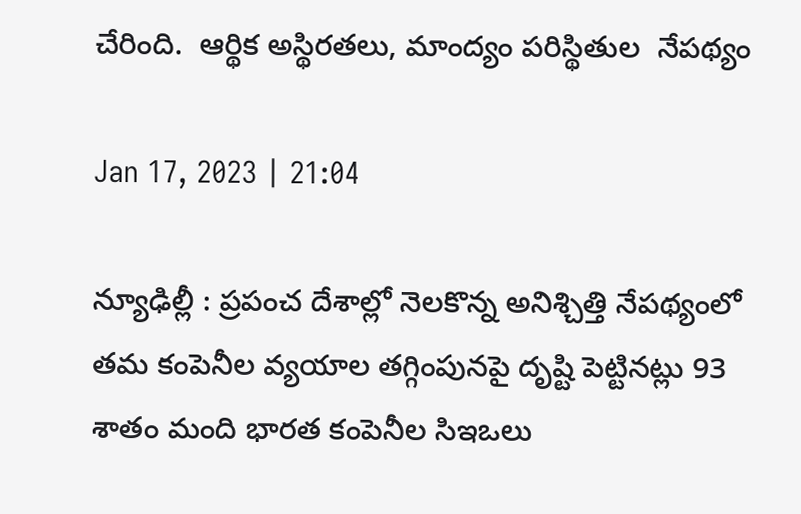చేరింది.  ఆర్థిక అస్థిరతలు, మాంద్యం పరిస్థితుల  నేపథ్యం

Jan 17, 2023 | 21:04

న్యూఢిల్లీ : ప్రపంచ దేశాల్లో నెలకొన్న అనిశ్చిత్తి నేపథ్యంలో తమ కంపెనీల వ్యయాల తగ్గింపునపై దృష్టి పెట్టినట్లు 93 శాతం మంది భారత కంపెనీల సిఇఒలు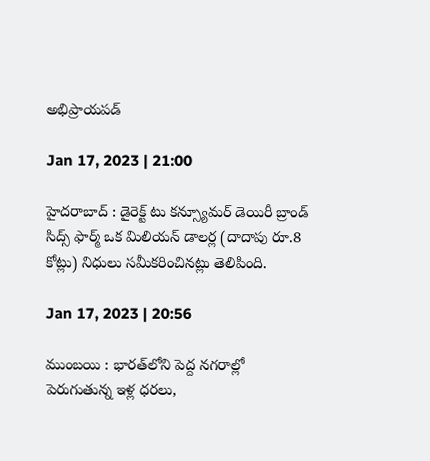అభిప్రాయపడ్

Jan 17, 2023 | 21:00

హైదరాబాద్‌ : డైరెక్ట్‌ టు కన్స్యూమర్‌ డెయిరీ బ్రాండ్‌ సిద్స్‌ ఫార్మ్‌ ఒక మిలియన్‌ డాలర్ల (దాదాపు రూ.8 కోట్లు) నిధులు సమీకరించినట్లు తెలిపింది.

Jan 17, 2023 | 20:56

ముంబయి : భారత్‌లోని పెద్ద నగరాల్లో పెరుగుతున్న ఇళ్ల ధరలు,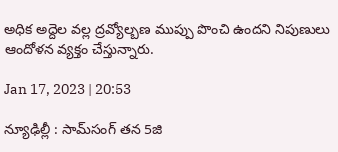అధిక అద్దెల వల్ల ద్రవ్యోల్బణ ముప్పు పొంచి ఉందని నిపుణులు ఆందోళన వ్యక్తం చేస్తున్నారు.

Jan 17, 2023 | 20:53

న్యూఢిల్లీ : సామ్‌సంగ్‌ తన 5జి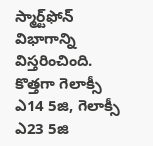స్మార్ట్‌ఫోన్‌ విభాగాన్ని విస్తరించింది. కొత్తగా గెలాక్సీ ఎ14 5జి, గెలాక్సీ ఎ23 5జి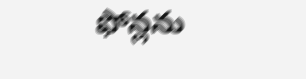ఫోన్లను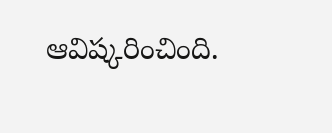ఆవిష్కరించింది.